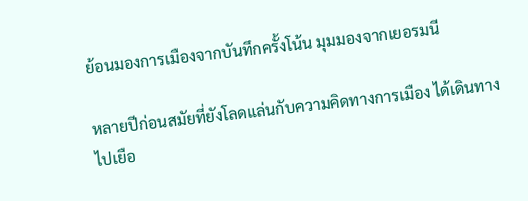ย้อนมองการเมืองจากบันทึกครั้งโน้น มุมมองจากเยอรมนี

หลายปีก่อนสมัยที่ยังโลดแล่นกับความคิดทางการเมือง ได้เดินทางไปเยือ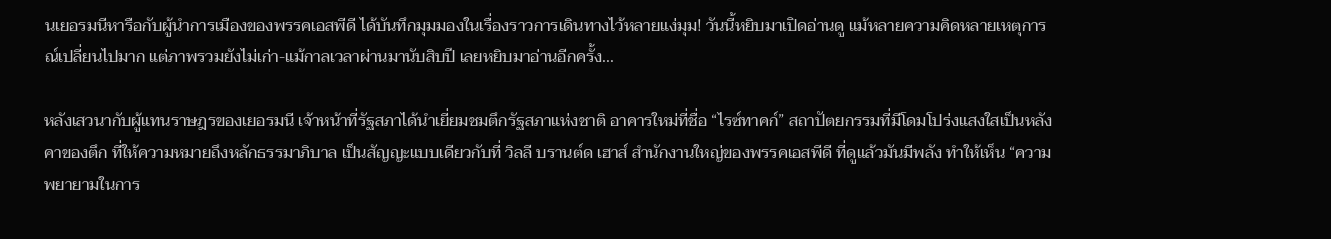นเยอรมนีหารือกับผู้นำการเมืองของพรรคเอสพีดี ได้บันทึกมุมมองในเรื่องราวการเดินทางไว้หลายแง่มุม! วันนี้หยิบมาเปิดอ่านดู แม้หลายความคิดหลายเหตุการณ์เปลี่ยนไปมาก แต่ภาพรวมยังไม่เก่า-แม้กาลเวลาผ่านมานับสิบปี เลยหยิบมาอ่านอีกครั้ง...

หลังเสวนากับผู้แทนราษฎรของเยอรมนี เจ้าหน้าที่รัฐสภาได้นำเยี่ยมชมตึกรัฐสภาแห่งชาติ อาคารใหม่ที่ชื่อ “ไรซ์ทาคก์” สถาปัตยกรรมที่มีโดมโปร่งแสงใสเป็นหลังคาของตึก ที่ให้ความหมายถึงหลักธรรมาภิบาล เป็นสัญญะแบบเดียวกับที่ วิลลี บรานต์ด เฮาส์ สำนักงานใหญ่ของพรรคเอสพีดี ที่ดูแล้วมันมีพลัง ทำให้เห็น “ความพยายามในการ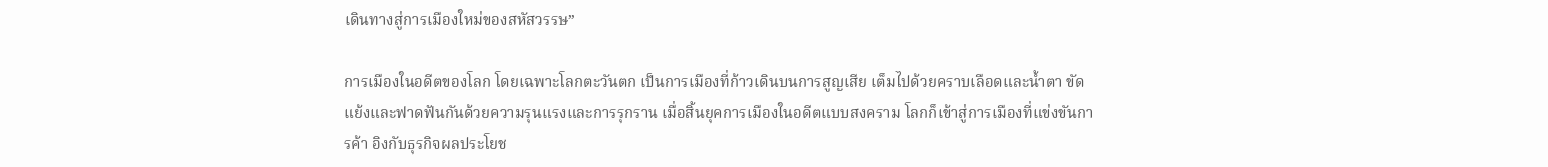เดินทางสู่การเมืองใหม่ของสหัสวรรษ”

การเมืองในอดีตของโลก โดยเฉพาะโลกตะวันตก เป็นการเมืองที่ก้าวเดินบนการสูญเสีย เต็มไปด้วยคราบเลือดและน้ำตา ขัดแย้งและฟาดฟันกันด้วยความรุนแรงและการรุกราน เมื่อสิ้นยุคการเมืองในอดีตแบบสงคราม โลกก็เข้าสู่การเมืองที่แข่งขันการค้า อิงกับธุรกิจผลประโยช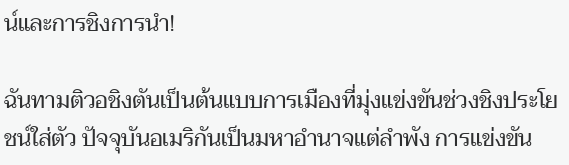น์และการชิงการนำ!

ฉันทามติวอชิงตันเป็นต้นแบบการเมืองที่มุ่งแข่งขันช่วงชิงประโยชน์ใส่ตัว ปัจจุบันอเมริกันเป็นมหาอำนาจแต่ลำพัง การแข่งขัน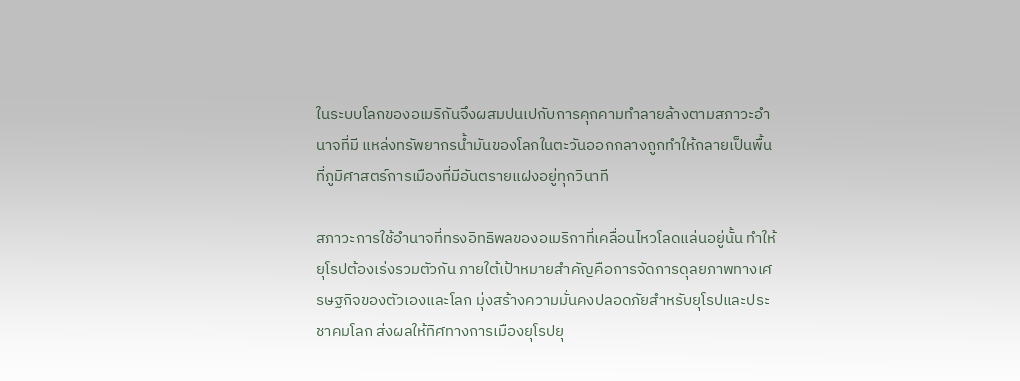ในระบบโลกของอเมริกันจึงผสมปนเปกับการคุกคามทำลายล้างตามสภาวะอำนาจที่มี แหล่งทรัพยากรน้ำมันของโลกในตะวันออกกลางถูกทำให้กลายเป็นพื้นที่ภูมิศาสตร์การเมืองที่มีอันตรายแฝงอยู่ทุกวินาที

สภาวะการใช้อำนาจที่ทรงอิทธิพลของอเมริกาที่เคลื่อนไหวโลดแล่นอยู่นั้น ทำให้ยุโรปต้องเร่งรวมตัวกัน ภายใต้เป้าหมายสำคัญคือการจัดการดุลยภาพทางเศรษฐกิจของตัวเองและโลก มุ่งสร้างความมั่นคงปลอดภัยสำหรับยุโรปและประชาคมโลก ส่งผลให้ทิศทางการเมืองยุโรปยุ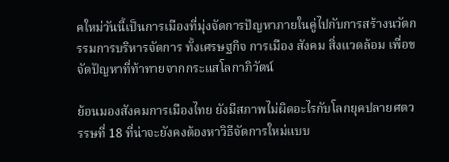คใหม่วันนี้เป็นการเมืองที่มุ่งจัดการปัญหาภายในคู่ไปกับการสร้างนวัตกรรมการบริหารจัดการ ทั้งเศรษฐกิจ การเมือง สังคม สิ่งแวดล้อม เพื่อขจัดปัญหาที่ท้าทายจากกระแสโลกาภิวัตน์

ย้อนมองสังคมการเมืองไทย ยังมีสภาพไม่ผิดอะไรกับโลกยุคปลายศตวรรษที่ 18 ที่น่าจะยังคงต้องหาวิธีจัดการใหม่แบบ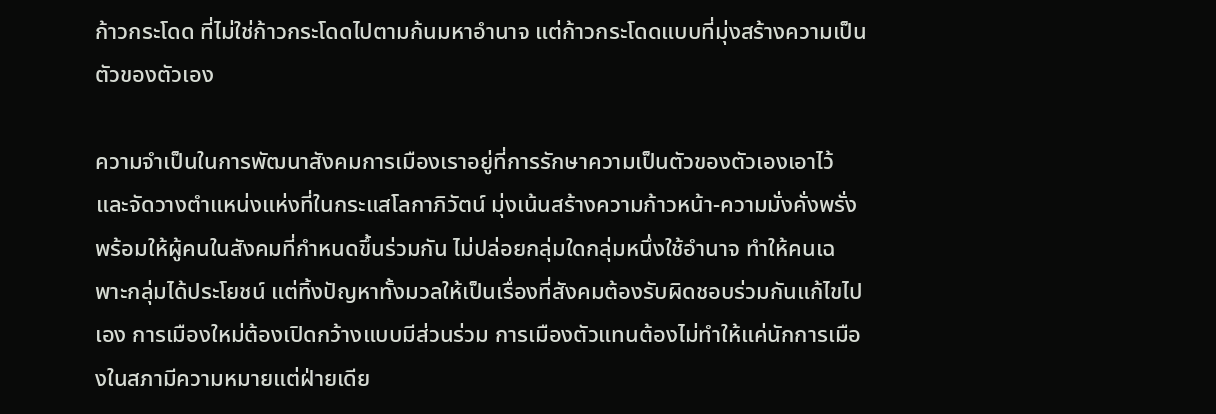ก้าวกระโดด ที่ไม่ใช่ก้าวกระโดดไปตามก้นมหาอำนาจ แต่ก้าวกระโดดแบบที่มุ่งสร้างความเป็นตัวของตัวเอง

ความจำเป็นในการพัฒนาสังคมการเมืองเราอยู่ที่การรักษาความเป็นตัวของตัวเองเอาไว้ และจัดวางตำแหน่งแห่งที่ในกระแสโลกาภิวัตน์ มุ่งเน้นสร้างความก้าวหน้า-ความมั่งคั่งพรั่งพร้อมให้ผู้คนในสังคมที่กำหนดขึ้นร่วมกัน ไม่ปล่อยกลุ่มใดกลุ่มหนึ่งใช้อำนาจ ทำให้คนเฉพาะกลุ่มได้ประโยชน์ แต่ทิ้งปัญหาทั้งมวลให้เป็นเรื่องที่สังคมต้องรับผิดชอบร่วมกันแก้ไขไปเอง การเมืองใหม่ต้องเปิดกว้างแบบมีส่วนร่วม การเมืองตัวแทนต้องไม่ทำให้แค่นักการเมืองในสภามีความหมายแต่ฝ่ายเดีย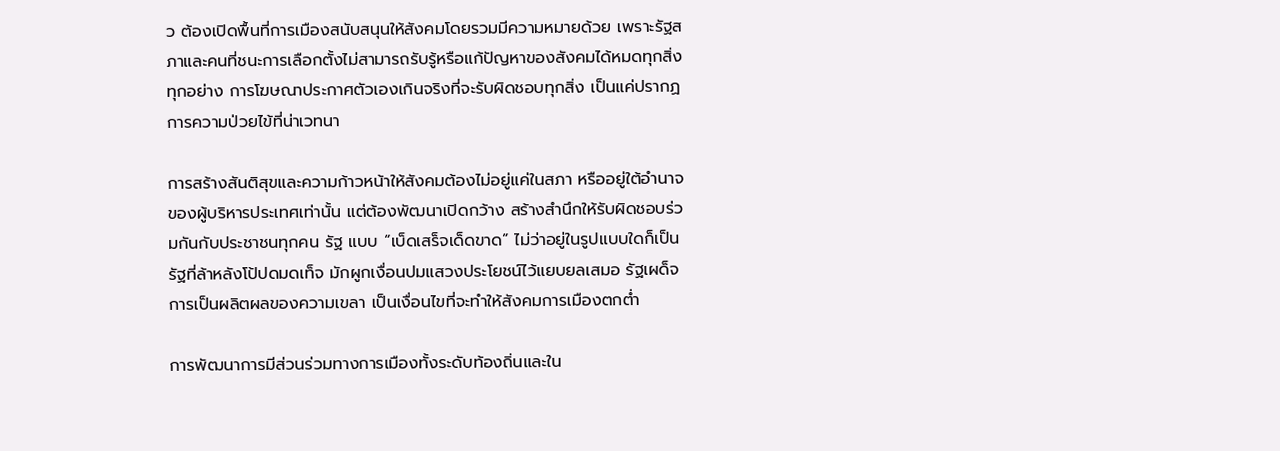ว ต้องเปิดพื้นที่การเมืองสนับสนุนให้สังคมโดยรวมมีความหมายด้วย เพราะรัฐสภาและคนที่ชนะการเลือกตั้งไม่สามารถรับรู้หรือแก้ปัญหาของสังคมได้หมดทุกสิ่งทุกอย่าง การโฆษณาประกาศตัวเองเกินจริงที่จะรับผิดชอบทุกสิ่ง เป็นแค่ปรากฏการความป่วยไข้ที่น่าเวทนา

การสร้างสันติสุขและความก้าวหน้าให้สังคมต้องไม่อยู่แค่ในสภา หรืออยู่ใต้อำนาจของผู้บริหารประเทศเท่านั้น แต่ต้องพัฒนาเปิดกว้าง สร้างสำนึกให้รับผิดชอบร่วมกันกับประชาชนทุกคน รัฐ แบบ “เบ็ดเสร็จเด็ดขาด” ไม่ว่าอยู่ในรูปแบบใดก็เป็นรัฐที่ล้าหลังโป้ปดมดเท็จ มักผูกเงื่อนปมแสวงประโยชน์ไว้แยบยลเสมอ รัฐเผด็จการเป็นผลิตผลของความเขลา เป็นเงื่อนไขที่จะทำให้สังคมการเมืองตกต่ำ

การพัฒนาการมีส่วนร่วมทางการเมืองทั้งระดับท้องถิ่นและใน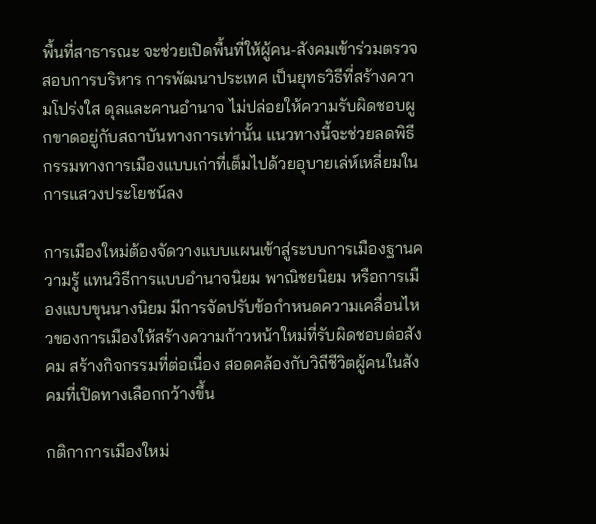พื้นที่สาธารณะ จะช่วยเปิดพื้นที่ให้ผู้คน-สังคมเข้าร่วมตรวจสอบการบริหาร การพัฒนาประเทศ เป็นยุทธวิธีที่สร้างความโปร่งใส ดุลและคานอำนาจ ไม่ปล่อยให้ความรับผิดชอบผูกขาดอยู่กับสถาบันทางการเท่านั้น แนวทางนี้จะช่วยลดพิธีกรรมทางการเมืองแบบเก่าที่เต็มไปด้วยอุบายเล่ห์เหลี่ยมในการแสวงประโยชน์ลง

การเมืองใหม่ต้องจัดวางแบบแผนเข้าสู่ระบบการเมืองฐานความรู้ แทนวิธีการแบบอำนาจนิยม พาณิชยนิยม หรือการเมืองแบบขุนนางนิยม มีการจัดปรับข้อกำหนดความเคลื่อนไหวของการเมืองให้สร้างความก้าวหน้าใหม่ที่รับผิดชอบต่อสังคม สร้างกิจกรรมที่ต่อเนื่อง สอดคล้องกับวิถีชีวิตผู้คนในสังคมที่เปิดทางเลือกกว้างขึ้น

กติกาการเมืองใหม่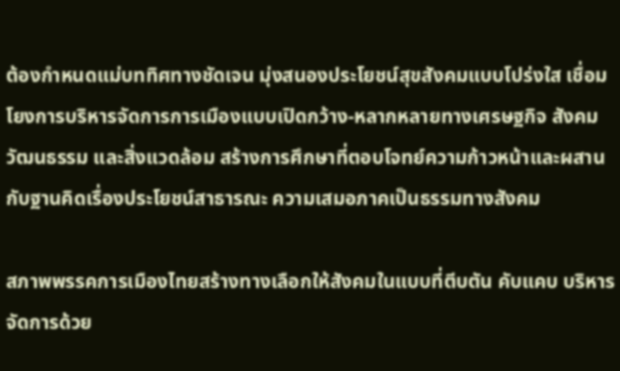ต้องกำหนดแม่บททิศทางชัดเจน มุ่งสนองประโยชน์สุขสังคมแบบโปร่งใส เชื่อมโยงการบริหารจัดการการเมืองแบบเปิดกว้าง-หลากหลายทางเศรษฐกิจ สังคม วัฒนธรรม และสิ่งแวดล้อม สร้างการศึกษาที่ตอบโจทย์ความก้าวหน้าและผสานกับฐานคิดเรื่องประโยชน์สาธารณะ ความเสมอภาคเป็นธรรมทางสังคม

สภาพพรรคการเมืองไทยสร้างทางเลือกให้สังคมในแบบที่ตีบตัน คับแคบ บริหารจัดการด้วย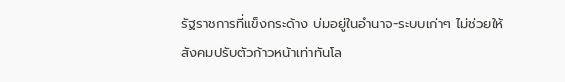รัฐราชการที่แข็งกระด้าง บ่มอยู่ในอำนาจ-ระบบเก่าๆ ไม่ช่วยให้สังคมปรับตัวก้าวหน้าเท่าทันโล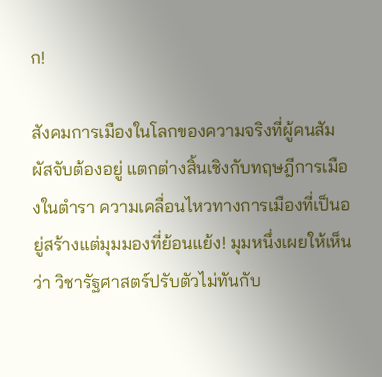ก!

สังคมการเมืองในโลกของความจริงที่ผู้คนสัมผัสจับต้องอยู่ แตกต่างสิ้นเชิงกับทฤษฎีการเมืองในตำรา ความเคลื่อนไหวทางการเมืองที่เป็นอยู่สร้างแต่มุมมองที่ย้อนแย้ง! มุมหนึ่งเผยให้เห็นว่า วิชารัฐศาสตร์ปรับตัวไม่ทันกับ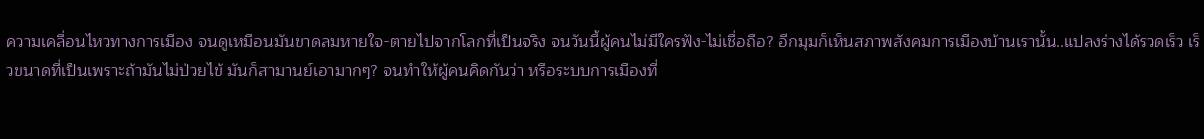ความเคลื่อนไหวทางการเมือง จนดูเหมือนมันขาดลมหายใจ-ตายไปจากโลกที่เป็นจริง จนวันนี้ผู้คนไม่มีใครฟัง-ไม่เชื่อถือ? อีกมุมก็เห็นสภาพสังคมการเมืองบ้านเรานั้น..แปลงร่างได้รวดเร็ว เร็วขนาดที่เป็นเพราะถ้ามันไม่ป่วยไข้ มันก็สามานย์เอามากๆ? จนทำให้ผู้คนคิดกันว่า หรือระบบการเมืองที่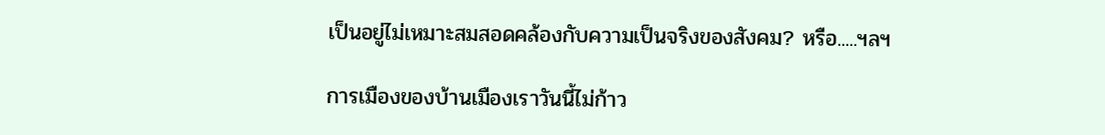เป็นอยู่ไม่เหมาะสมสอดคล้องกับความเป็นจริงของสังคม? หรือ.....ฯลฯ

การเมืองของบ้านเมืองเราวันนี้ไม่ก้าว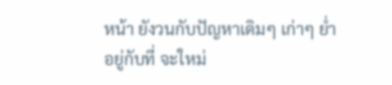หน้า ยังวนกับปัญหาเดิมๆ เก่าๆ ย่ำอยู่กับที่ จะใหม่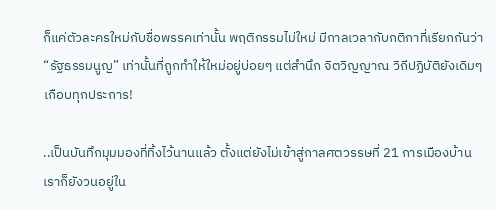ก็แค่ตัวละครใหม่กับชื่อพรรคเท่านั้น พฤติกรรมไม่ใหม่ มีกาลเวลากับกติกาที่เรียกกันว่า “รัฐธรรมนูญ” เท่านั้นที่ถูกทำให้ใหม่อยู่บ่อยๆ แต่สำนึก จิตวิญญาณ วิถีปฏิบัติยังเดิมๆ เกือบทุกประการ!

..เป็นบันทึกมุมมองที่ทิ้งไว้นานแล้ว ตั้งแต่ยังไม่เข้าสู่กาลศตวรรษที่ 21 การเมืองบ้านเราก็ยังวนอยู่ใน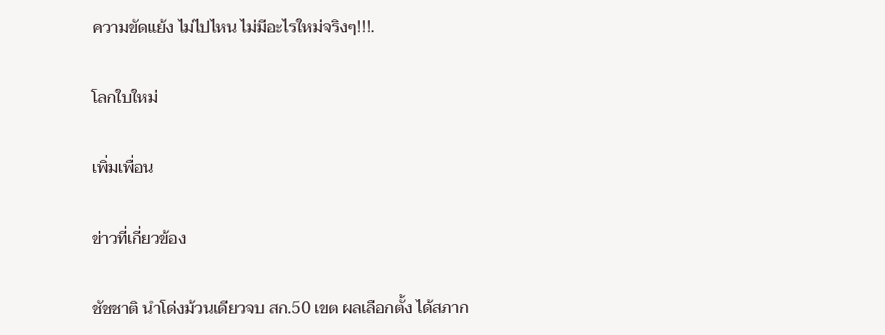ความขัดแย้ง ไม่ไปไหน ไม่มีอะไรใหม่จริงๆ!!!.

โลกใบใหม่

เพิ่มเพื่อน

ข่าวที่เกี่ยวข้อง

ชัชชาติ นำโด่งม้วนเดียวจบ สก.50 เขต ผลเลือกตั้ง ได้สภาก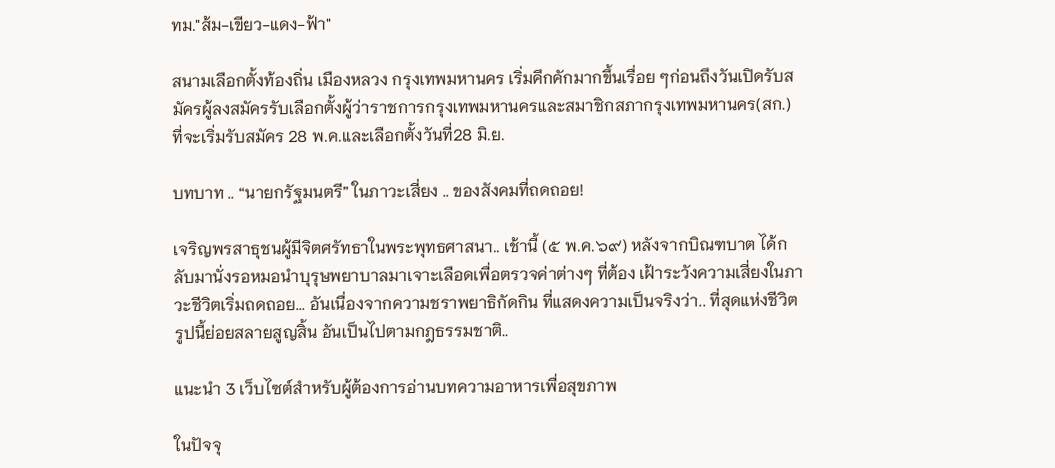ทม."ส้ม-เขียว-แดง-ฟ้า"

สนามเลือกตั้งท้องถิ่น เมืองหลวง กรุงเทพมหานคร เริ่มคึกคักมากขึ้นเรื่อย ๆก่อนถึงวันเปิดรับสมัครผู้ลงสมัครรับเลือกตั้งผู้ว่าราชการกรุงเทพมหานครและสมาชิกสภากรุงเทพมหานคร(สก.) ที่จะเริ่มรับสมัคร 28 พ.ค.และเลือกตั้งวันที่28 มิ.ย.

บทบาท .. “นายกรัฐมนตรี” ในภาวะเสี่ยง .. ของสังคมที่ถดถอย!

เจริญพรสาธุชนผู้มีจิตศรัทธาในพระพุทธศาสนา.. เช้านี้ (๕ พ.ค.๖๙) หลังจากบิณฑบาต ได้กลับมานั่งรอหมอนำบุรุษพยาบาลมาเจาะเลือดเพื่อตรวจค่าต่างๆ ที่ต้อง เฝ้าระวังความเสี่ยงในภาวะชีวิตเริ่มถดถอย... อันเนื่องจากความชราพยาธิกัดกิน ที่แสดงความเป็นจริงว่า.. ที่สุดแห่งชีวิต รูปนี้ย่อยสลายสูญสิ้น อันเป็นไปตามกฎธรรมชาติ..

แนะนำ 3 เว็บไซต์สำหรับผู้ต้องการอ่านบทความอาหารเพื่อสุขภาพ

ในปัจจุ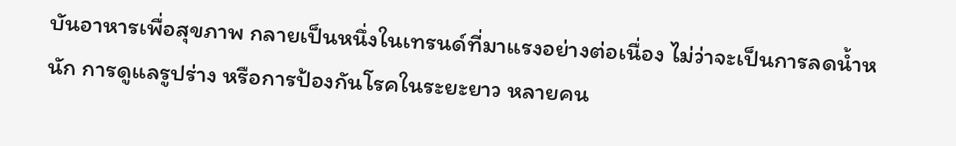บันอาหารเพื่อสุขภาพ กลายเป็นหนึ่งในเทรนด์ที่มาแรงอย่างต่อเนื่อง ไม่ว่าจะเป็นการลดน้ำหนัก การดูแลรูปร่าง หรือการป้องกันโรคในระยะยาว หลายคน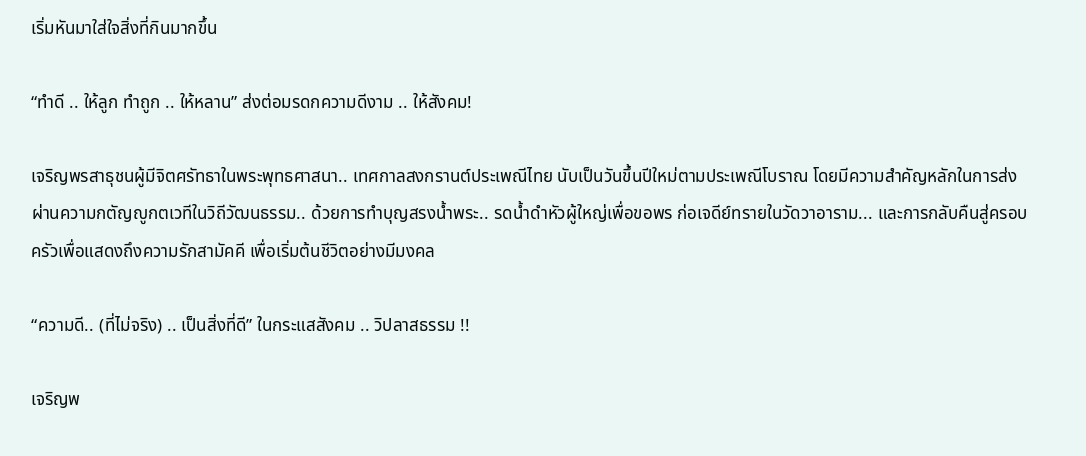เริ่มหันมาใส่ใจสิ่งที่กินมากขึ้น

“ทำดี .. ให้ลูก ทำถูก .. ให้หลาน” ส่งต่อมรดกความดีงาม .. ให้สังคม!

เจริญพรสาธุชนผู้มีจิตศรัทธาในพระพุทธศาสนา.. เทศกาลสงกรานต์ประเพณีไทย นับเป็นวันขึ้นปีใหม่ตามประเพณีโบราณ โดยมีความสำคัญหลักในการส่งผ่านความกตัญญูกตเวทีในวิถีวัฒนธรรม.. ด้วยการทำบุญสรงน้ำพระ.. รดน้ำดำหัวผู้ใหญ่เพื่อขอพร ก่อเจดีย์ทรายในวัดวาอาราม... และการกลับคืนสู่ครอบครัวเพื่อแสดงถึงความรักสามัคคี เพื่อเริ่มต้นชีวิตอย่างมีมงคล

“ความดี.. (ที่ไม่จริง) .. เป็นสิ่งที่ดี” ในกระแสสังคม .. วิปลาสธรรม !!

เจริญพ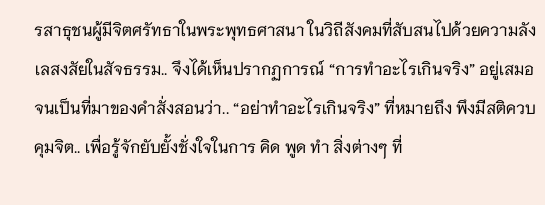รสาธุชนผู้มีจิตศรัทธาในพระพุทธศาสนา ในวิถีสังคมที่สับสนไปด้วยความลังเลสงสัยในสัจธรรม.. จึงได้เห็นปรากฏการณ์ “การทำอะไรเกินจริง” อยู่เสมอ จนเป็นที่มาของคำสั่งสอนว่า.. “อย่าทำอะไรเกินจริง” ที่หมายถึง พึงมีสติควบคุมจิต.. เพื่อรู้จักยับยั้งชั่งใจในการ คิด พูด ทำ สิ่งต่างๆ ที่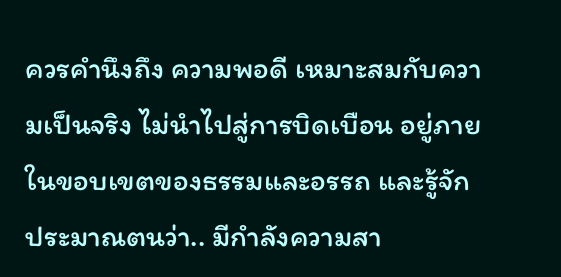ควรคำนึงถึง ความพอดี เหมาะสมกับความเป็นจริง ไม่นำไปสู่การบิดเบือน อยู่ภายในขอบเขตของธรรมและอรรถ และรู้จักประมาณตนว่า.. มีกำลังความสา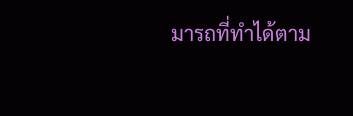มารถที่ทำได้ตาม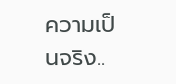ความเป็นจริง..